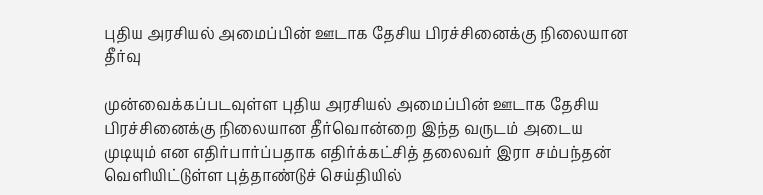புதிய அரசியல் அமைப்பின் ஊடாக தேசிய பிரச்சினைக்கு நிலையான தீர்வு

முன்வைக்கப்படவுள்ள புதிய அரசியல் அமைப்பின் ஊடாக தேசிய பிரச்சினைக்கு நிலையான தீர்வொன்றை இந்த வருடம் அடைய முடியும் என எதிர்பார்ப்பதாக எதிர்க்கட்சித் தலைவர் இரா சம்பந்தன் வெளியிட்டுள்ள புத்தாண்டுச் செய்தியில்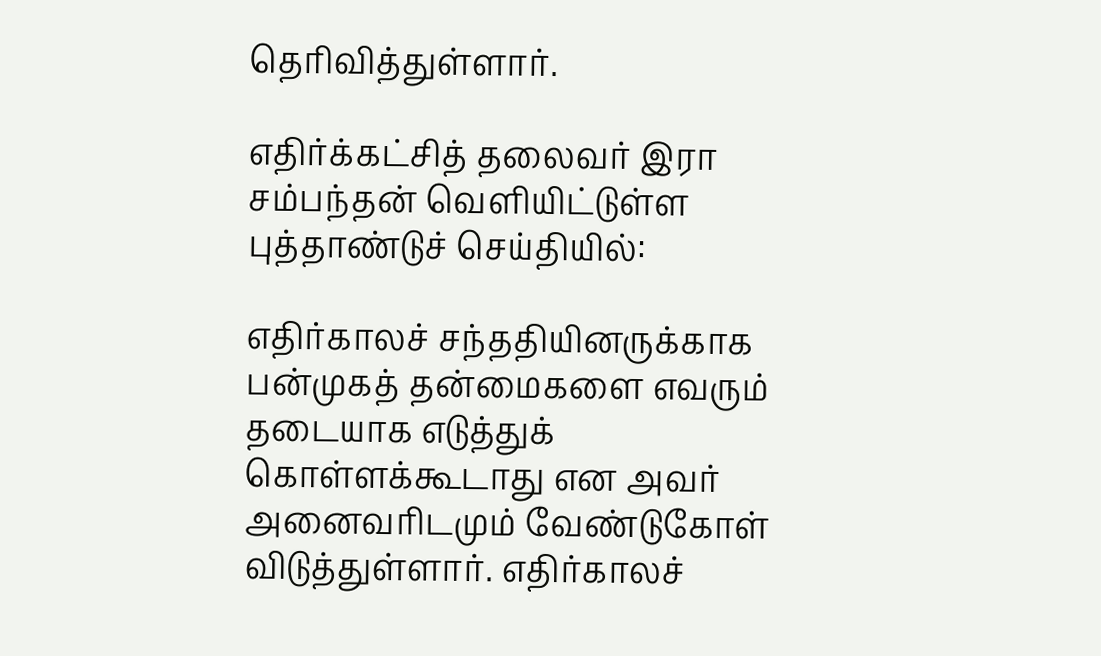தெரிவித்துள்ளார்.

எதிர்க்கட்சித் தலைவர் இரா சம்பந்தன் வெளியிட்டுள்ள புத்தாண்டுச் செய்தியில்:

எதிர்காலச் சந்ததியினருக்காக பன்முகத் தன்மைகளை எவரும் தடையாக எடுத்துக் கொள்ளக்கூடாது என அவர் அனைவரிடமும் வேண்டுகோள் விடுத்துள்ளார். எதிர்காலச்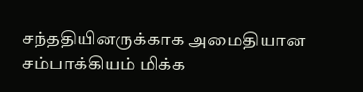சந்ததியினருக்காக அமைதியான சம்பாக்கியம் மிக்க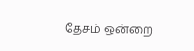தேசம் ஒன்றை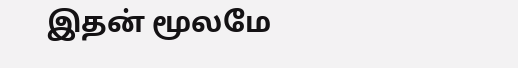இதன் மூலமே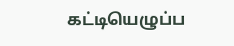கட்டியெழுப்ப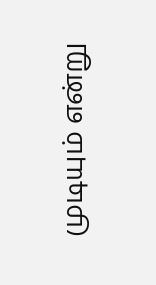முடியும் என்று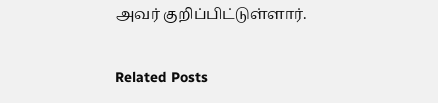அவர் குறிப்பிட்டுள்ளார்.

Related Posts